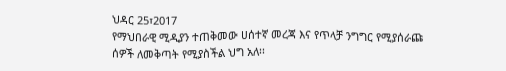ህዳር 25፣2017
የማህበራዊ ሚዲያን ተጠቅመው ሀሰተኛ መረጃ እና የጥላቻ ንግግር የሚያሰራጩ ሰዎች ለመቅጣት የሚያስችል ህግ አለ፡፡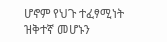ሆኖም የህጉ ተፈፃሚነት ዝቅተኛ መሆኑን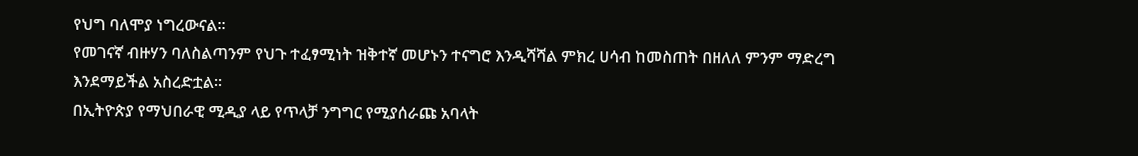የህግ ባለሞያ ነግረውናል፡፡
የመገናኛ ብዙሃን ባለስልጣንም የህጉ ተፈፃሚነት ዝቅተኛ መሆኑን ተናግሮ እንዲሻሻል ምክረ ሀሳብ ከመስጠት በዘለለ ምንም ማድረግ እንደማይችል አስረድቷል፡፡
በኢትዮጵያ የማህበራዊ ሚዲያ ላይ የጥላቻ ንግግር የሚያሰራጩ አባላት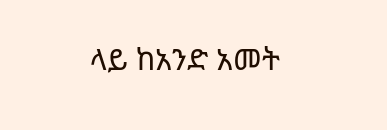ላይ ከአንድ አመት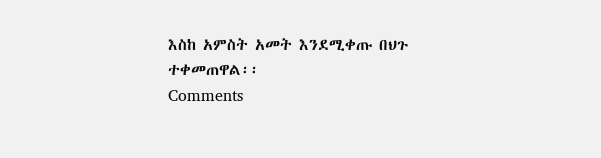እስከ አምስት አመት እንደሚቀጡ በህጉ ተቀመጠዋል፡፡
Comments